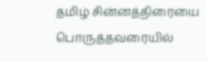தமிழ் சின்னத்திரையை பொருத்தவரையில்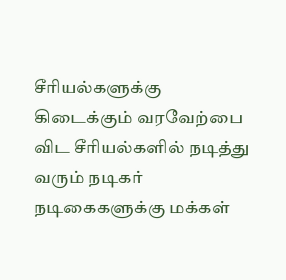சீரியல்களுக்கு கிடைக்கும் வரவேற்பை விட சீரியல்களில் நடித்து வரும் நடிகர் நடிகைகளுக்கு மக்கள்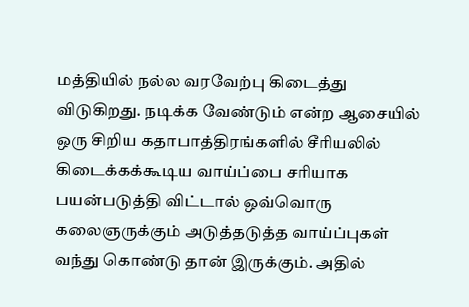மத்தியில் நல்ல வரவேற்பு கிடைத்து விடுகிறது. நடிக்க வேண்டும் என்ற ஆசையில் ஒரு சிறிய கதாபாத்திரங்களில் சீரியலில் கிடைக்கக்கூடிய வாய்ப்பை சரியாக பயன்படுத்தி விட்டால் ஒவ்வொரு கலைஞருக்கும் அடுத்தடுத்த வாய்ப்புகள் வந்து கொண்டு தான் இருக்கும். அதில்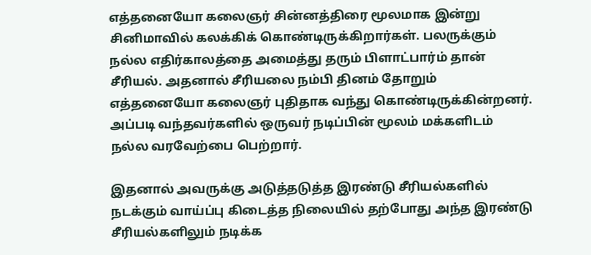எத்தனையோ கலைஞர் சின்னத்திரை மூலமாக இன்று சினிமாவில் கலக்கிக் கொண்டிருக்கிறார்கள். பலருக்கும் நல்ல எதிர்காலத்தை அமைத்து தரும் பிளாட்பார்ம் தான் சீரியல். அதனால் சீரியலை நம்பி தினம் தோறும் எத்தனையோ கலைஞர் புதிதாக வந்து கொண்டிருக்கின்றனர். அப்படி வந்தவர்களில் ஒருவர் நடிப்பின் மூலம் மக்களிடம் நல்ல வரவேற்பை பெற்றார்.

இதனால் அவருக்கு அடுத்தடுத்த இரண்டு சீரியல்களில் நடக்கும் வாய்ப்பு கிடைத்த நிலையில் தற்போது அந்த இரண்டு சீரியல்களிலும் நடிக்க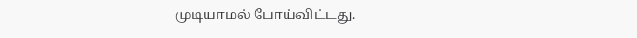முடியாமல் போய்விட்டது.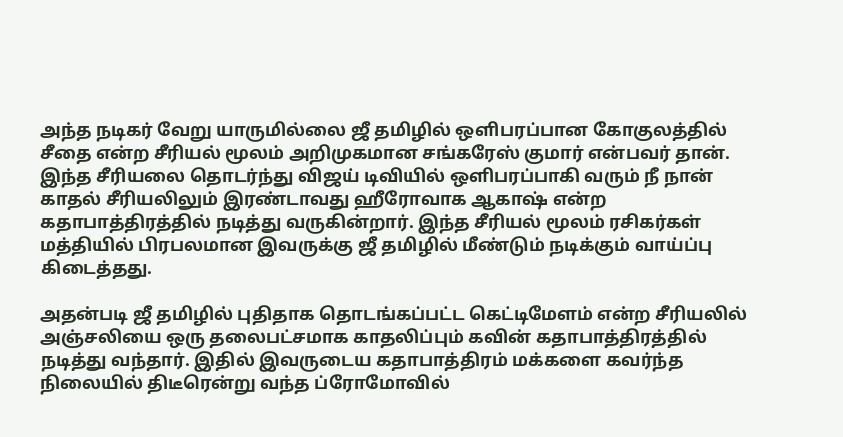அந்த நடிகர் வேறு யாருமில்லை ஜீ தமிழில் ஒளிபரப்பான கோகுலத்தில் சீதை என்ற சீரியல் மூலம் அறிமுகமான சங்கரேஸ் குமார் என்பவர் தான். இந்த சீரியலை தொடர்ந்து விஜய் டிவியில் ஒளிபரப்பாகி வரும் நீ நான் காதல் சீரியலிலும் இரண்டாவது ஹீரோவாக ஆகாஷ் என்ற கதாபாத்திரத்தில் நடித்து வருகின்றார். இந்த சீரியல் மூலம் ரசிகர்கள் மத்தியில் பிரபலமான இவருக்கு ஜீ தமிழில் மீண்டும் நடிக்கும் வாய்ப்பு கிடைத்தது.

அதன்படி ஜீ தமிழில் புதிதாக தொடங்கப்பட்ட கெட்டிமேளம் என்ற சீரியலில் அஞ்சலியை ஒரு தலைபட்சமாக காதலிப்பும் கவின் கதாபாத்திரத்தில் நடித்து வந்தார். இதில் இவருடைய கதாபாத்திரம் மக்களை கவர்ந்த நிலையில் திடீரென்று வந்த ப்ரோமோவில்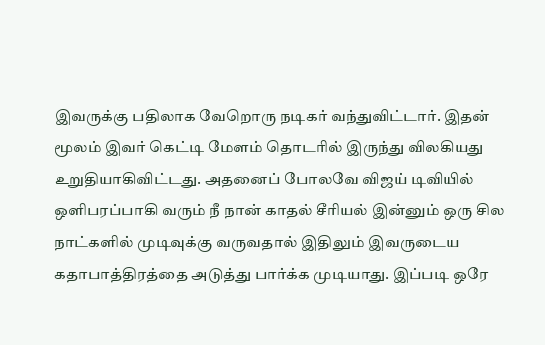இவருக்கு பதிலாக வேறொரு நடிகர் வந்துவிட்டார். இதன் மூலம் இவர் கெட்டி மேளம் தொடரில் இருந்து விலகியது உறுதியாகிவிட்டது. அதனைப் போலவே விஜய் டிவியில் ஒளிபரப்பாகி வரும் நீ நான் காதல் சீரியல் இன்னும் ஒரு சில நாட்களில் முடிவுக்கு வருவதால் இதிலும் இவருடைய கதாபாத்திரத்தை அடுத்து பார்க்க முடியாது. இப்படி ஒரே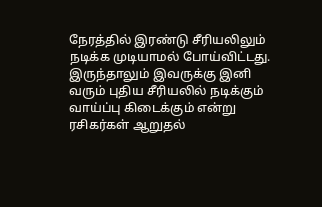நேரத்தில் இரண்டு சீரியலிலும் நடிக்க முடியாமல் போய்விட்டது. இருந்தாலும் இவருக்கு இனி வரும் புதிய சீரியலில் நடிக்கும் வாய்ப்பு கிடைக்கும் என்று ரசிகர்கள் ஆறுதல்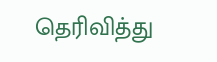தெரிவித்து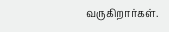வருகிறார்கள்.